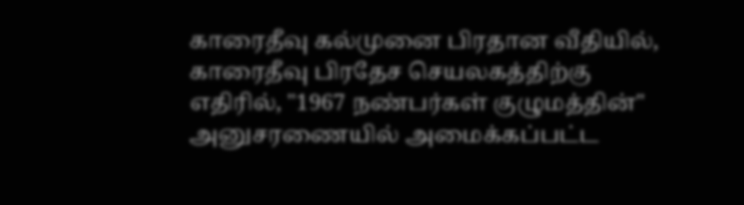காரைதீவு கல்முனை பிரதான வீதியில், காரைதீவு பிரதேச செயலகத்திற்கு எதிரில், "1967 நண்பர்கள் குழுமத்தின்" அனுசரணையில் அமைக்கப்பட்ட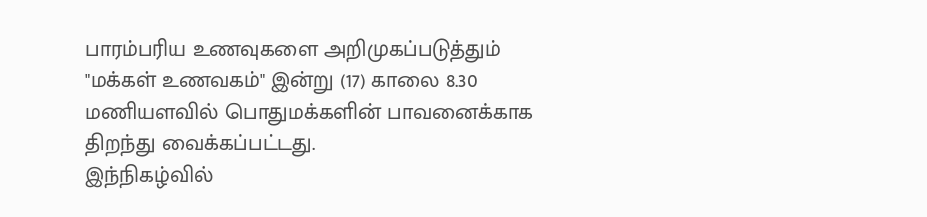பாரம்பரிய உணவுகளை அறிமுகப்படுத்தும் "மக்கள் உணவகம்" இன்று (17) காலை 8.30 மணியளவில் பொதுமக்களின் பாவனைக்காக திறந்து வைக்கப்பட்டது.
இந்நிகழ்வில்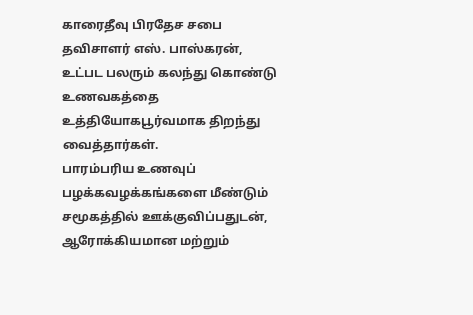காரைதீவு பிரதேச சபை தவிசாளர் எஸ். பாஸ்கரன், உட்பட பலரும் கலந்து கொண்டு உணவகத்தை உத்தியோகபூர்வமாக திறந்து வைத்தார்கள்.
பாரம்பரிய உணவுப் பழக்கவழக்கங்களை மீண்டும் சமூகத்தில் ஊக்குவிப்பதுடன், ஆரோக்கியமான மற்றும்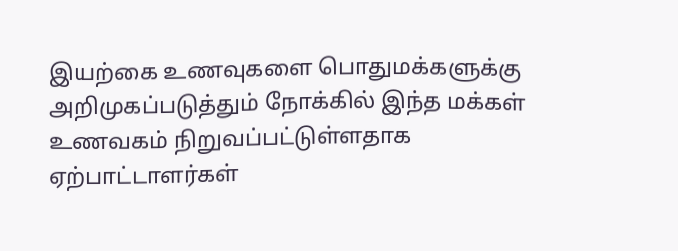இயற்கை உணவுகளை பொதுமக்களுக்கு அறிமுகப்படுத்தும் நோக்கில் இந்த மக்கள் உணவகம் நிறுவப்பட்டுள்ளதாக ஏற்பாட்டாளர்கள்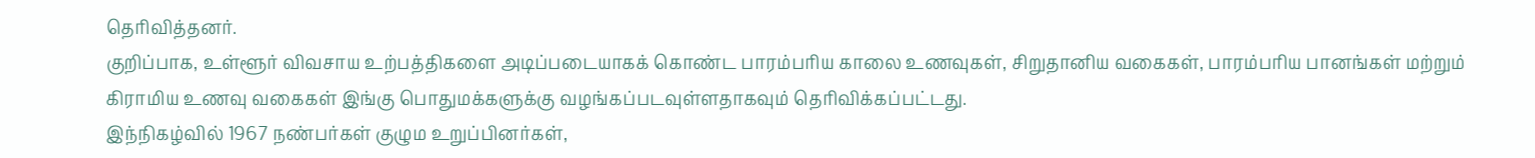தெரிவித்தனர்.
குறிப்பாக, உள்ளூர் விவசாய உற்பத்திகளை அடிப்படையாகக் கொண்ட பாரம்பரிய காலை உணவுகள், சிறுதானிய வகைகள், பாரம்பரிய பானங்கள் மற்றும் கிராமிய உணவு வகைகள் இங்கு பொதுமக்களுக்கு வழங்கப்படவுள்ளதாகவும் தெரிவிக்கப்பட்டது.
இந்நிகழ்வில் 1967 நண்பர்கள் குழும உறுப்பினர்கள்,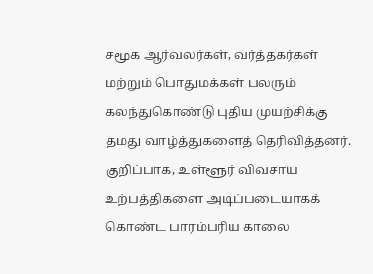சமூக ஆர்வலர்கள், வர்த்தகர்கள் மற்றும் பொதுமக்கள் பலரும் கலந்துகொண்டு புதிய முயற்சிக்கு தமது வாழ்த்துகளைத் தெரிவித்தனர்.
குறிப்பாக, உள்ளூர் விவசாய உற்பத்திகளை அடிப்படையாகக் கொண்ட பாரம்பரிய காலை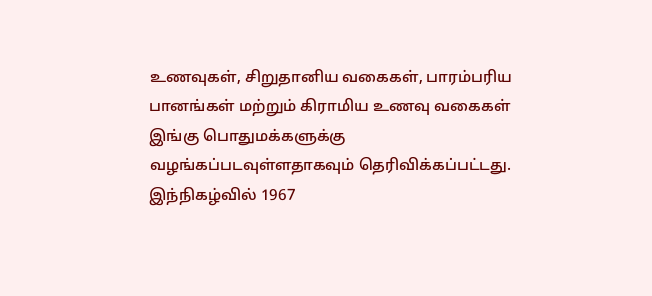உணவுகள், சிறுதானிய வகைகள், பாரம்பரிய பானங்கள் மற்றும் கிராமிய உணவு வகைகள் இங்கு பொதுமக்களுக்கு வழங்கப்படவுள்ளதாகவும் தெரிவிக்கப்பட்டது.
இந்நிகழ்வில் 1967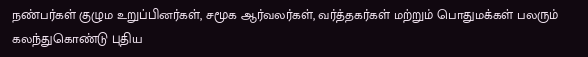நண்பர்கள் குழும உறுப்பினர்கள், சமூக ஆர்வலர்கள், வர்த்தகர்கள் மற்றும் பொதுமக்கள் பலரும் கலந்துகொண்டு புதிய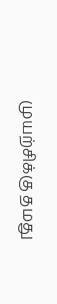முயற்சிக்கு தமது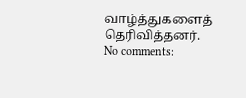வாழ்த்துகளைத் தெரிவித்தனர்.
No comments: